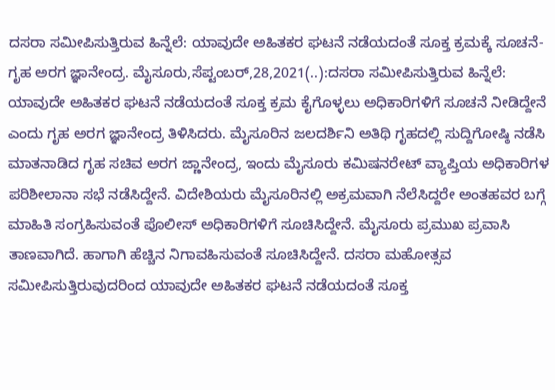ದಸರಾ ಸಮೀಪಿಸುತ್ತಿರುವ ಹಿನ್ನೆಲೆ: ಯಾವುದೇ ಅಹಿತಕರ ಘಟನೆ ನಡೆಯದಂತೆ ಸೂಕ್ತ ಕ್ರಮಕ್ಕೆ ಸೂಚನೆ- ಗೃಹ ಅರಗ ಜ್ಞಾನೇಂದ್ರ. ಮೈಸೂರು,ಸೆಪ್ಟಂಬರ್,28,2021(..):ದಸರಾ ಸಮೀಪಿಸುತ್ತಿರುವ ಹಿನ್ನೆಲೆ: ಯಾವುದೇ ಅಹಿತಕರ ಘಟನೆ ನಡೆಯದಂತೆ ಸೂಕ್ತ ಕ್ರಮ ಕೈಗೊಳ್ಳಲು ಅಧಿಕಾರಿಗಳಿಗೆ ಸೂಚನೆ ನೀಡಿದ್ದೇನೆ ಎಂದು ಗೃಹ ಅರಗ ಜ್ಞಾನೇಂದ್ರ ತಿಳಿಸಿದರು. ಮೈಸೂರಿನ ಜಲದರ್ಶಿನಿ ಅತಿಥಿ ಗೃಹದಲ್ಲಿ ಸುದ್ದಿಗೋಷ್ಠಿ ನಡೆಸಿ ಮಾತನಾಡಿದ ಗೃಹ ಸಚಿವ ಅರಗ ಜ್ಣಾನೇಂದ್ರ, ಇಂದು ಮೈಸೂರು‌ ಕಮಿಷನರೇಟ್ ವ್ಯಾಪ್ತಿಯ ಅಧಿಕಾರಿಗಳ ಪರಿಶೀಲಾನಾ ಸಭೆ ನಡೆಸಿದ್ದೇನೆ. ವಿದೇಶಿಯರು ಮೈಸೂರಿನಲ್ಲಿ ಅಕ್ರಮವಾಗಿ ನೆಲೆಸಿದ್ದರೇ ಅಂತಹವರ ಬಗ್ಗೆ ಮಾಹಿತಿ ಸಂಗ್ರಹಿಸುವಂತೆ ಪೊಲೀಸ್ ಅಧಿಕಾರಿಗಳಿಗೆ ಸೂಚಿಸಿದ್ದೇನೆ. ಮೈಸೂರು ಪ್ರಮುಖ ಪ್ರವಾಸಿ ತಾಣವಾಗಿದೆ. ಹಾಗಾಗಿ ಹೆಚ್ಚಿನ ನಿಗಾವಹಿಸುವಂತೆ ಸೂಚಿಸಿದ್ದೇನೆ. ದಸರಾ ಮಹೋತ್ಸವ ಸಮೀಪಿಸುತ್ತಿರುವುದರಿಂದ ಯಾವುದೇ ಅಹಿತಕರ ಘಟನೆ ನಡೆಯದಂತೆ ಸೂಕ್ತ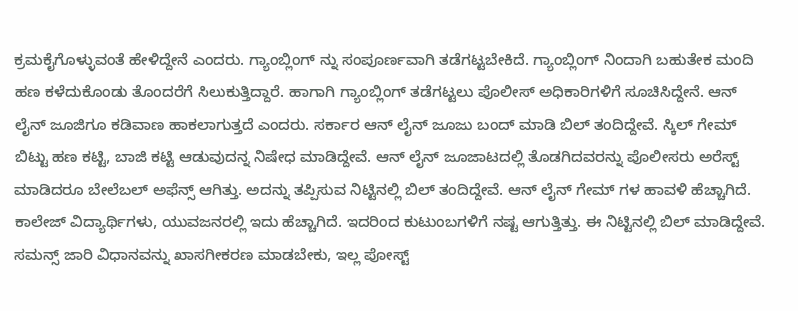ಕ್ರಮ‌ಕೈಗೊಳ್ಳುವಂತೆ ಹೇಳಿದ್ದೇನೆ‌ ಎಂದರು. ಗ್ಯಾಂಬ್ಲಿಂಗ್ ನ್ನು ಸಂಪೂರ್ಣವಾಗಿ ತಡೆಗಟ್ಟಬೇಕಿದೆ. ಗ್ಯಾಂಬ್ಲಿಂಗ್ ನಿಂದಾಗಿ ಬಹುತೇಕ ಮಂದಿ ಹಣ ಕಳೆದುಕೊಂಡು ತೊಂದರೆಗೆ ಸಿಲುಕುತ್ತಿದ್ದಾರೆ‌. ಹಾಗಾಗಿ ಗ್ಯಾಂಬ್ಲಿಂಗ್ ತಡೆಗಟ್ಟಲು ಪೊಲೀಸ್ ಅಧಿಕಾರಿಗಳಿಗೆ ಸೂಚಿಸಿದ್ದೇನೆ. ಆನ್ ಲೈನ್ ಜೂಜಿಗೂ ಕಡಿವಾಣ ಹಾಕಲಾಗುತ್ತದೆ ಎಂದರು. ಸರ್ಕಾರ ಆನ್ ಲೈನ್ ಜೂಜು ಬಂದ್ ಮಾಡಿ ಬಿಲ್ ತಂದಿದ್ದೇವೆ. ಸ್ಕಿಲ್ ಗೇಮ್ ಬಿಟ್ಟು ಹಣ ಕಟ್ಟಿ, ಬಾಜಿ ಕಟ್ಟಿ ಆಡುವುದನ್ನ ನಿಷೇಧ ಮಾಡಿದ್ದೇವೆ. ಆನ್ ಲೈನ್ ಜೂಜಾಟದಲ್ಲಿ ತೊಡಗಿದವರನ್ನು ಪೊಲೀಸರು ಅರೆಸ್ಟ್ ಮಾಡಿದರೂ ಬೇಲೆಬಲ್ ಅಫೆನ್ಸ್ ಆಗಿತ್ತು. ಅದನ್ನು ತಪ್ಪಿಸುವ ನಿಟ್ಟಿನಲ್ಲಿ ಬಿಲ್ ತಂದಿದ್ದೇವೆ. ಆನ್ ಲೈನ್ ಗೇಮ್ ಗಳ ಹಾವಳಿ ಹೆಚ್ಚಾಗಿದೆ. ಕಾಲೇಜ್ ವಿದ್ಯಾರ್ಥಿಗಳು, ಯುವಜನರಲ್ಲಿ ಇದು ಹೆಚ್ಚಾಗಿದೆ. ಇದರಿಂದ‌ ಕುಟುಂಬಗಳಿಗೆ ನಷ್ಟ ಆಗುತ್ತಿತ್ತು. ಈ ನಿಟ್ಟಿನಲ್ಲಿ ಬಿಲ್ ಮಾಡಿದ್ದೇವೆ. ಸಮನ್ಸ್ ಜಾರಿ ವಿಧಾನವನ್ನು ಖಾಸಗೀಕರಣ ಮಾಡಬೇಕು, ಇಲ್ಲ ಪೋಸ್ಟ್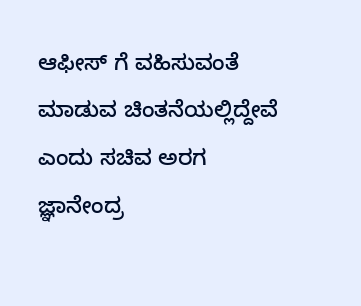ಆಫೀಸ್ ಗೆ ವಹಿಸುವಂತೆ ಮಾಡುವ ಚಿಂತನೆಯಲ್ಲಿದ್ದೇವೆ ಎಂದು ಸಚಿವ ಅರಗ ಜ್ಞಾನೇಂದ್ರ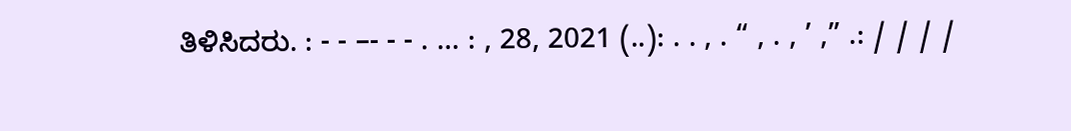ತಿಳಿಸಿದರು. : - - –- - - . … : , 28, 2021 (..): . . , . “ , . , ’ ,” .: / / / /